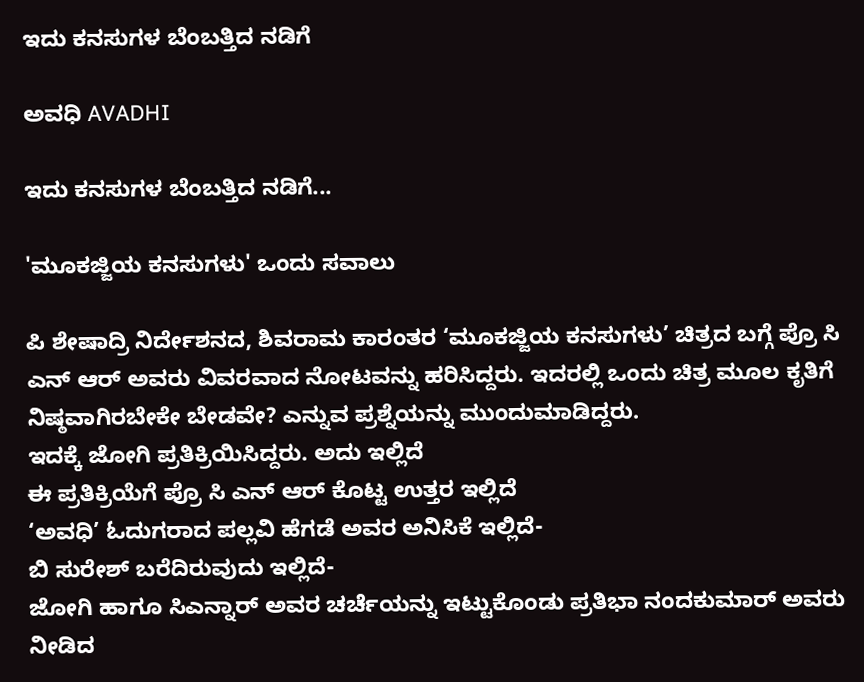ಇದು ಕನಸುಗಳ ಬೆಂಬತ್ತಿದ ನಡಿಗೆ‍

ಅವಧಿ AVADHI

ಇದು ಕನಸುಗಳ ಬೆಂಬತ್ತಿದ ನಡಿಗೆ...

'ಮೂಕಜ್ಜಿಯ ಕನಸುಗಳು' ಒಂದು ಸವಾಲು

ಪಿ ಶೇಷಾದ್ರಿ ನಿರ್ದೇಶನದ, ಶಿವರಾಮ ಕಾರಂತರ ‘ಮೂಕಜ್ಜಿಯ ಕನಸುಗಳು’ ಚಿತ್ರದ ಬಗ್ಗೆ ಪ್ರೊ ಸಿ ಎನ್ ಆರ್ ಅವರು ವಿವರವಾದ ನೋಟವನ್ನು ಹರಿಸಿದ್ದರು. ಇದರಲ್ಲಿ ಒಂದು ಚಿತ್ರ ಮೂಲ ಕೃತಿಗೆ ನಿಷ್ಠವಾಗಿರಬೇಕೇ ಬೇಡವೇ? ಎನ್ನುವ ಪ್ರಶ್ನೆಯನ್ನು ಮುಂದುಮಾಡಿದ್ದರು.
ಇದಕ್ಕೆ ಜೋಗಿ ಪ್ರತಿಕ್ರಿಯಿಸಿದ್ದರು. ಅದು ಇಲ್ಲಿದೆ
ಈ ಪ್ರತಿಕ್ರಿಯೆಗೆ ಪ್ರೊ ಸಿ ಎನ್ ಆರ್ ಕೊಟ್ಟ ಉತ್ತರ ಇಲ್ಲಿದೆ
‘ಅವಧಿ’ ಓದುಗರಾದ ಪಲ್ಲವಿ ಹೆಗಡೆ ಅವರ ಅನಿಸಿಕೆ ಇಲ್ಲಿದೆ-
ಬಿ ಸುರೇಶ್ ಬರೆದಿರುವುದು ಇಲ್ಲಿದೆ-
ಜೋಗಿ ಹಾಗೂ ಸಿಎನ್ನಾರ್ ಅವರ ಚರ್ಚೆಯನ್ನು ಇಟ್ಟುಕೊಂಡು ಪ್ರತಿಭಾ ನಂದಕುಮಾರ್ ಅವರು ನೀಡಿದ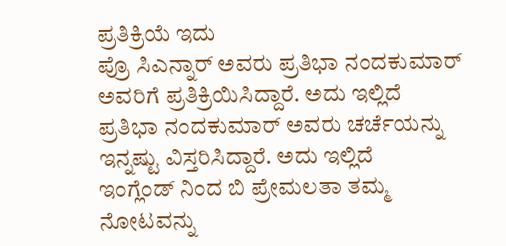ಪ್ರತಿಕ್ರಿಯೆ ಇದು
ಪ್ರೊ ಸಿಎನ್ನಾರ್ ಅವರು ಪ್ರತಿಭಾ ನಂದಕುಮಾರ್ ಅವರಿಗೆ ಪ್ರತಿಕ್ರಿಯಿಸಿದ್ದಾರೆ. ಅದು ಇಲ್ಲಿದೆ
ಪ್ರತಿಭಾ ನಂದಕುಮಾರ್ ಅವರು ಚರ್ಚೆಯನ್ನು ಇನ್ನಷ್ಟು ವಿಸ್ತರಿಸಿದ್ದಾರೆ. ಅದು ಇಲ್ಲಿದೆ
ಇಂಗ್ಲೆಂಡ್ ನಿಂದ ಬಿ ಪ್ರೇಮಲತಾ ತಮ್ಮ ನೋಟವನ್ನು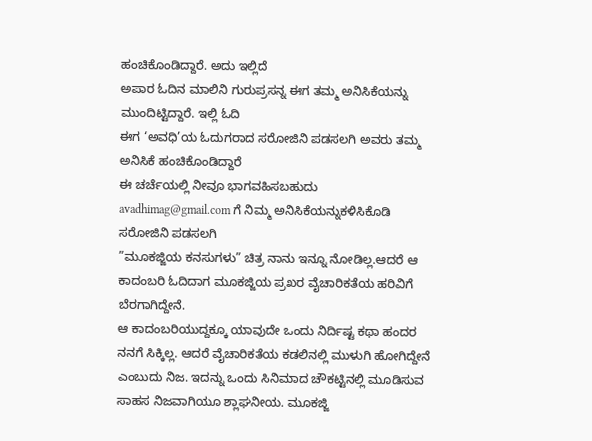ಹಂಚಿಕೊಂಡಿದ್ದಾರೆ. ಅದು ಇಲ್ಲಿದೆ
ಅಪಾರ ಓದಿನ ಮಾಲಿನಿ ಗುರುಪ್ರಸನ್ನ ಈಗ ತಮ್ಮ ಅನಿಸಿಕೆಯನ್ನು ಮುಂದಿಟ್ಟಿದ್ದಾರೆ. ಇಲ್ಲಿ ಓದಿ
ಈಗ ‘ಅವಧಿ’ಯ ಓದುಗರಾದ ಸರೋಜಿನಿ ಪಡಸಲಗಿ ಅವರು ತಮ್ಮ ಅನಿಸಿಕೆ ಹಂಚಿಕೊಂಡಿದ್ದಾರೆ
ಈ ಚರ್ಚೆಯಲ್ಲಿ ನೀವೂ ಭಾಗವಹಿಸಬಹುದು
avadhimag@gmail.com ಗೆ ನಿಮ್ಮ ಅನಿಸಿಕೆಯನ್ನುಕಳಿಸಿಕೊಡಿ
ಸರೋಜಿನಿ ಪಡಸಲಗಿ
”ಮೂಕಜ್ಜಿಯ ಕನಸುಗಳು” ಚಿತ್ರ ನಾನು ಇನ್ನೂ ನೋಡಿಲ್ಲ.ಆದರೆ ಆ ಕಾದಂಬರಿ ಓದಿದಾಗ ಮೂಕಜ್ಜಿಯ ಪ್ರಖರ ವೈಚಾರಿಕತೆಯ ಹರಿವಿಗೆ ಬೆರಗಾಗಿದ್ದೇನೆ.
ಆ ಕಾದಂಬರಿಯುದ್ದಕ್ಕೂ ಯಾವುದೇ ಒಂದು ನಿರ್ದಿಷ್ಟ ಕಥಾ ಹಂದರ ನನಗೆ ಸಿಕ್ಕಿಲ್ಲ. ಆದರೆ ವೈಚಾರಿಕತೆಯ ಕಡಲಿನಲ್ಲಿ ಮುಳುಗಿ ಹೋಗಿದ್ದೇನೆ ಎಂಬುದು ನಿಜ. ಇದನ್ನು ಒಂದು ಸಿನಿಮಾದ ಚೌಕಟ್ಟಿನಲ್ಲಿ ಮೂಡಿಸುವ ಸಾಹಸ ನಿಜವಾಗಿಯೂ ಶ್ಲಾಘನೀಯ. ಮೂಕಜ್ಜಿ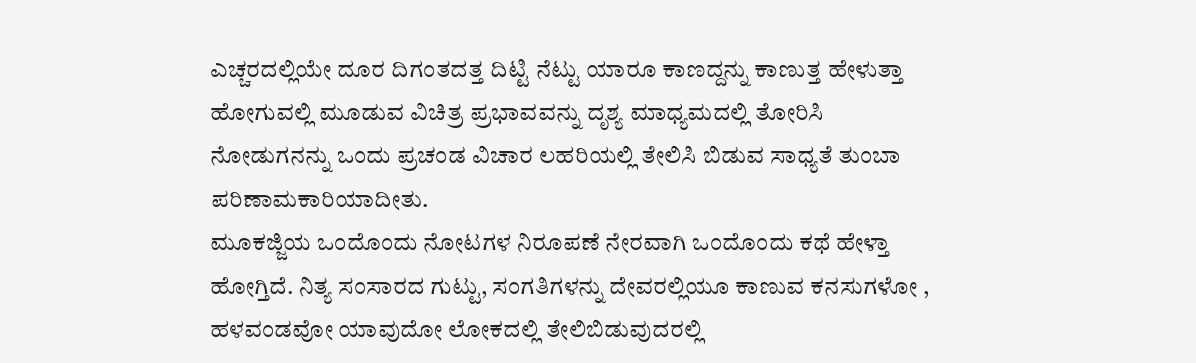ಎಚ್ಚರದಲ್ಲಿಯೇ ದೂರ ದಿಗಂತದತ್ತ ದಿಟ್ಟಿ ನೆಟ್ಟು ಯಾರೂ ಕಾಣದ್ದನ್ನು ಕಾಣುತ್ತ ಹೇಳುತ್ತಾ ಹೋಗುವಲ್ಲಿ ಮೂಡುವ ವಿಚಿತ್ರ ಪ್ರಭಾವವನ್ನು ದೃಶ್ಯ ಮಾಧ್ಯಮದಲ್ಲಿ ತೋರಿಸಿ ನೋಡುಗನನ್ನು ಒಂದು ಪ್ರಚಂಡ ವಿಚಾರ ಲಹರಿಯಲ್ಲಿ ತೇಲಿಸಿ ಬಿಡುವ ಸಾಧ್ಯತೆ ತುಂಬಾ ಪರಿಣಾಮಕಾರಿಯಾದೀತು.
ಮೂಕಜ್ಜಿಯ ಒಂದೊಂದು ನೋಟಗಳ ನಿರೂಪಣೆ ನೇರವಾಗಿ ಒಂದೊಂದು ಕಥೆ ಹೇಳ್ತಾ ಹೋಗ್ತಿದೆ. ನಿತ್ಯ ಸಂಸಾರದ ಗುಟ್ಟು, ಸಂಗತಿಗಳನ್ನು ದೇವರಲ್ಲಿಯೂ ಕಾಣುವ ಕನಸುಗಳೋ , ಹಳವಂಡವೋ ಯಾವುದೋ ಲೋಕದಲ್ಲಿ ತೇಲಿಬಿಡುವುದರಲ್ಲಿ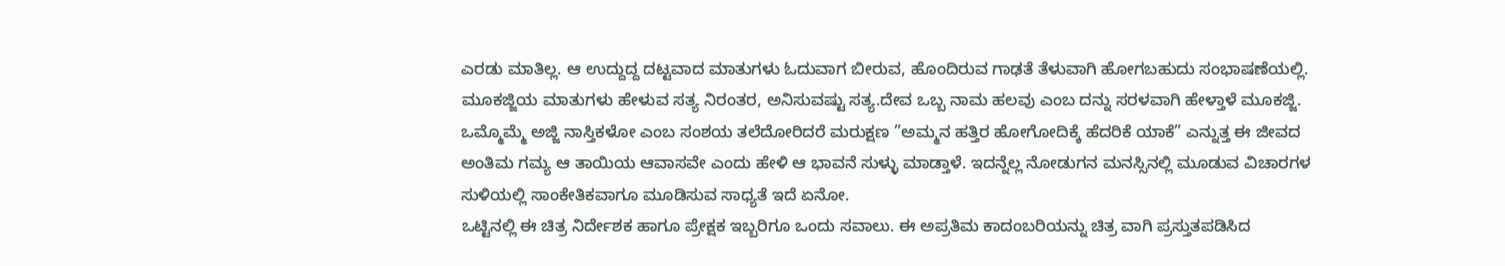ಎರಡು ಮಾತಿಲ್ಲ. ಆ ಉದ್ದುದ್ದ ದಟ್ಟವಾದ ಮಾತುಗಳು ಓದುವಾಗ ಬೀರುವ, ಹೊಂದಿರುವ ಗಾಢತೆ ತೆಳುವಾಗಿ ಹೋಗಬಹುದು ಸಂಭಾಷಣೆಯಲ್ಲಿ. ಮೂಕಜ್ಜಿಯ ಮಾತುಗಳು ಹೇಳುವ ಸತ್ಯ ನಿರಂತರ, ಅನಿಸುವಷ್ಟು ಸತ್ಯ.ದೇವ ಒಬ್ಬ ನಾಮ ಹಲವು ಎಂಬ ದನ್ನು ಸರಳವಾಗಿ ಹೇಳ್ತಾಳೆ ಮೂಕಜ್ಜಿ.
ಒಮ್ಮೊಮ್ಮೆ ಅಜ್ಜಿ ನಾಸ್ತಿಕಳೋ ಎಂಬ ಸಂಶಯ ತಲೆದೋರಿದರೆ ಮರುಕ್ಷಣ ”ಅಮ್ಮನ ಹತ್ತಿರ ಹೋಗೋದಿಕ್ಕೆ ಹೆದರಿಕೆ ಯಾಕೆ” ಎನ್ನುತ್ತ ಈ ಜೀವದ ಅಂತಿಮ ಗಮ್ಯ ಆ ತಾಯಿಯ ಆವಾಸವೇ ಎಂದು ಹೇಳಿ ಆ ಭಾವನೆ ಸುಳ್ಳು ಮಾಡ್ತಾಳೆ. ಇದನ್ನೆಲ್ಲ ನೋಡುಗನ ಮನಸ್ಸಿನಲ್ಲಿ ಮೂಡುವ ವಿಚಾರಗಳ ಸುಳಿಯಲ್ಲಿ ಸಾಂಕೇತಿಕವಾಗೂ ಮೂಡಿಸುವ ಸಾಧ್ಯತೆ ಇದೆ ಏನೋ.
ಒಟ್ಟಿನಲ್ಲಿ ಈ ಚಿತ್ರ ನಿರ್ದೇಶಕ ಹಾಗೂ ಪ್ರೇಕ್ಷಕ ಇಬ್ಬರಿಗೂ ಒಂದು ಸವಾಲು. ಈ ಅಪ್ರತಿಮ ಕಾದಂಬರಿಯನ್ನು ಚಿತ್ರ ವಾಗಿ ಪ್ರಸ್ತುತಪಡಿಸಿದ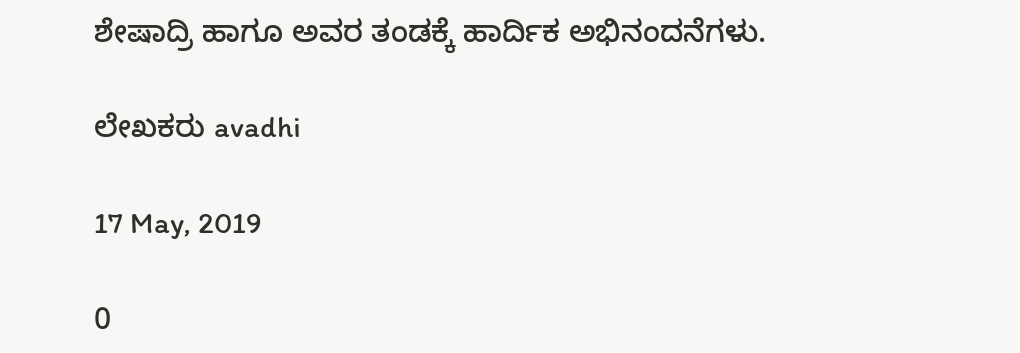ಶೇಷಾದ್ರಿ ಹಾಗೂ ಅವರ ತಂಡಕ್ಕೆ ಹಾರ್ದಿಕ ಅಭಿನಂದನೆಗಳು.

ಲೇಖಕರು avadhi

17 May, 2019

0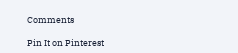Comments

Pin It on Pinterest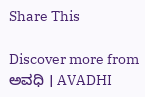Share This

Discover more from ಅವಧಿ । AVADHI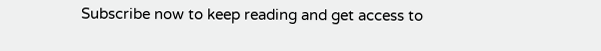Subscribe now to keep reading and get access to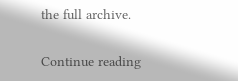the full archive.

Continue reading